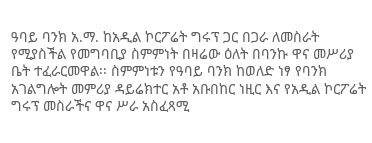ዓባይ ባንክ አ.ማ. ከአዲል ኮርፖሬት ግሩፕ ጋር በጋራ ለመስራት የሚያስችል የመግባቢያ ስምምነት በዛሬው ዕለት በባንኩ ዋና መሥሪያ ቤት ተፈራርመዋል፡፡ ስምምነቱን የዓባይ ባንክ ከወለድ ነፃ የባንክ አገልግሎት መምሪያ ዳይሬክተር አቶ አቡበከር ነዚር እና የአዲል ኮርፖሬት ግሩፕ መስራችና ዋና ሥራ አስፈጻሚ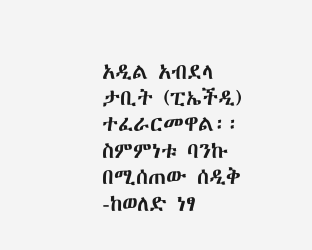አዲል አብደላ ታቢት (ፒኤችዲ) ተፈራርመዋል፡፡ ስምምነቱ ባንኩ በሚሰጠው ሰዲቅ -ከወለድ ነፃ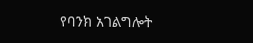የባንክ አገልግሎት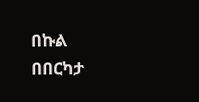በኩል በበርካታ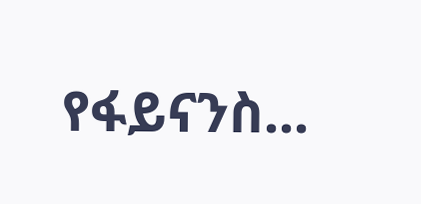የፋይናንስ...